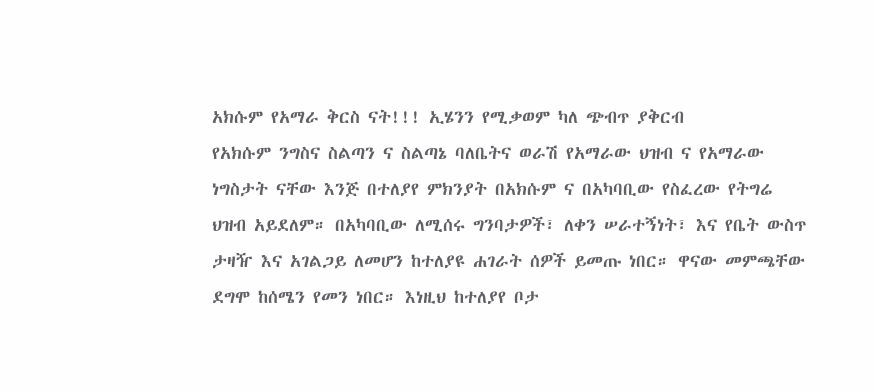አክሱም የአማራ ቅርስ ናት!!! ኢሄንን የሚቃወም ካለ ጭብጥ ያቅርብ
የአክሱም ንግስና ስልጣን ና ስልጣኔ ባለቤትና ወራሽ የአማራው ህዝብ ና የአማራው ነግስታት ናቸው እንጅ በተለያየ ምክንያት በአክሱም ና በአካባቢው የስፈረው የትግሬ ህዝብ አይደለም። በአካባቢው ለሚሰሩ ግንባታዎች፣ ለቀን ሠራተኝነት፣ እና የቤት ውስጥ ታዛዥ እና አገልጋይ ለመሆን ከተለያዩ ሐገራት ሰዎች ይመጡ ነበር። ዋናው መምጫቸው ደግሞ ከሰሜን የመን ነበር። እነዚህ ከተለያየ ቦታ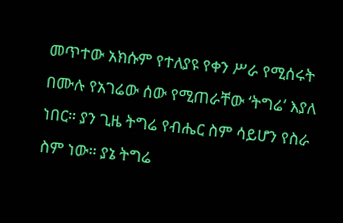መጥተው አክሱም የተለያዩ የቀን ሥራ የሚሰሩት በሙሉ የአገሬው ሰው የሚጠራቸው ‘ትግሬ’ እያለ ነበር። ያን ጊዜ ትግሬ የብሔር ስም ሳይሆን የስራ ስም ነው። ያኔ ትግሬ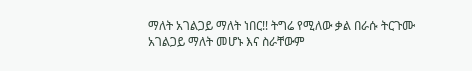ማለት አገልጋይ ማለት ነበር!! ትግሬ የሚለው ቃል በራሱ ትርጉሙ አገልጋይ ማለት መሆኑ እና ስራቸውም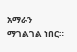አማራን ማገልገል ነበር።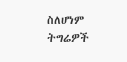ስለሆነም ትግሬዎች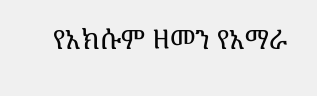የአክሱም ዘመን የአማራ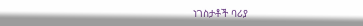ነገስታቶች ባሪያ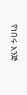የነበሩ እንጅ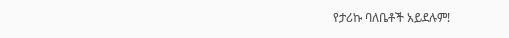የታሪኩ ባለቤቶች አይደሉም!